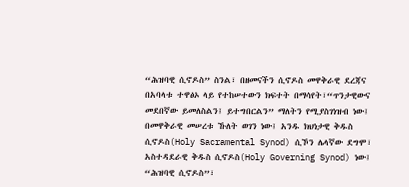“ሕዝባዊ ሲኖዶስ” ስንል፣ በዘመናችን ሲኖዶስ መዋቅራዊ ደረጃና በአባላቱ ተዋፅኦ ላይ የተከሠተውን ክፍተት በማሳየት፣“ጥንታዊውና መደበኛው ይመለስልን፤ ይተግበርልን” ማለትን የሚያስገነዝብ ነው፤
በመዋቅራዊ መሠረቱ ኹለት ወገን ነው፤ አንዱ ክህነታዊ ቅዱስ ሲኖዶስ(Holy Sacramental Synod) ሲኾን ሌላኛው ደግሞ፣ አስተዳደራዊ ቅዱስ ሲኖዶስ(Holy Governing Synod) ነው፤
“ሕዝባዊ ሲኖዶስ”፣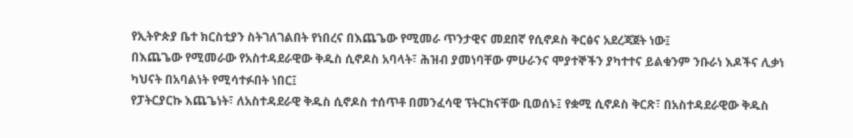የኢትዮጵያ ቤተ ክርስቲያን ስትገለገልበት የነበረና በእጨጌው የሚመራ ጥንታዊና መደበኛ የሲኖዶስ ቅርፅና አደረጃጀት ነው፤
በእጨጌው የሚመራው የአስተዳደራዊው ቅዱስ ሲኖዶስ አባላት፣ ሕዝብ ያመነባቸው ምሁራንና ሞያተኞችን ያካተተና ይልቁንም ንቡራነ እዶችና ሊቃነ ካህናት በአባልነት የሚሳተፉበት ነበር፤
የፓትርያርኩ እጨጌነት፣ ለአስተዳደራዊ ቅዱስ ሲኖዶስ ተሰጥቶ በመንፈሳዊ ፕትርክናቸው ቢወሰኑ፤ የቋሚ ሲኖዶስ ቅርጽ፣ በአስተዳደራዊው ቅዱስ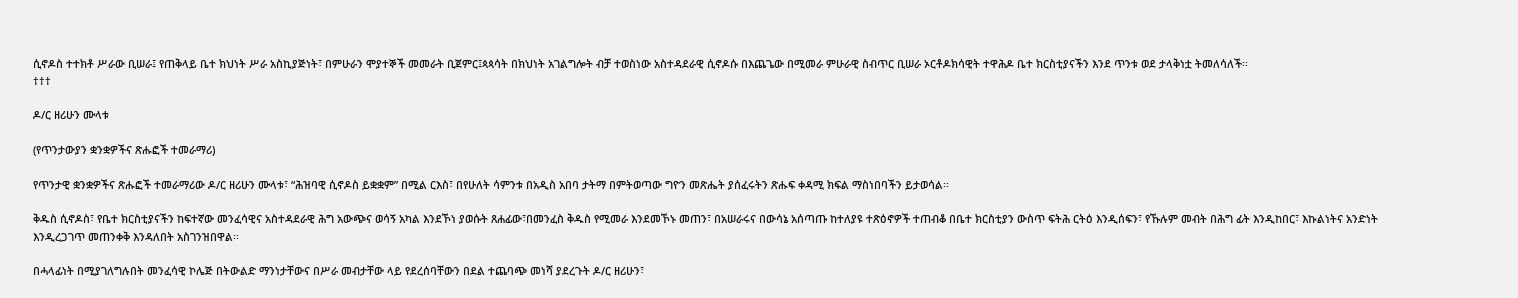ሲኖዶስ ተተክቶ ሥራው ቢሠራ፤ የጠቅላይ ቤተ ክህነት ሥራ አስኪያጅነት፣ በምሁራን ሞያተኞች መመራት ቢጀምር፤ጳጳሳት በክህነት አገልግሎት ብቻ ተወስነው አስተዳደራዊ ሲኖዶሱ በእጨጌው በሚመራ ምሁራዊ ስብጥር ቢሠራ ኦርቶዶክሳዊት ተዋሕዶ ቤተ ክርስቲያናችን እንደ ጥንቱ ወደ ታላቅነቷ ትመለሳለች፡፡
†††

ዶ/ር ዘሪሁን ሙላቱ

(የጥንታውያን ቋንቋዎችና ጽሑፎች ተመራማሪ)

የጥንታዊ ቋንቋዎችና ጽሑፎች ተመራማሪው ዶ/ር ዘሪሁን ሙላቱ፣ “ሕዝባዊ ሲኖዶስ ይቋቋም” በሚል ርእስ፣ በየሁለት ሳምንቱ በአዲስ አበባ ታትማ በምትወጣው ግዮን መጽሔት ያሰፈሩትን ጽሑፍ ቀዳሚ ክፍል ማስነበባችን ይታወሳል፡፡

ቅዱስ ሲኖዶስ፣ የቤተ ክርስቲያናችን ከፍተኛው መንፈሳዊና አስተዳደራዊ ሕግ አውጭና ወሳኝ አካል እንደኾነ ያወሱት ጸሐፊው፣በመንፈስ ቅዱስ የሚመራ እንደመኾኑ መጠን፣ በአሠራሩና በውሳኔ አሰጣጡ ከተለያዩ ተጽዕኖዎች ተጠብቆ በቤተ ክርስቲያን ውስጥ ፍትሕ ርትዕ እንዲሰፍን፣ የኹሉም መብት በሕግ ፊት እንዲከበር፣ እኩልነትና አንድነት እንዲረጋገጥ መጠንቀቅ እንዳለበት አስገንዝበዋል፡፡

በሓላፊነት በሚያገለግሉበት መንፈሳዊ ኮሌጅ በትውልድ ማንነታቸውና በሥራ መብታቸው ላይ የደረሰባቸውን በደል ተጨባጭ መነሻ ያደረጉት ዶ/ር ዘሪሁን፣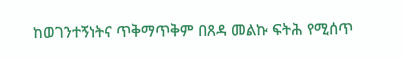ከወገንተኝነትና ጥቅማጥቅም በጸዳ መልኩ ፍትሕ የሚሰጥ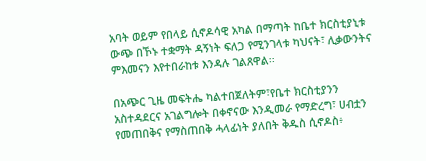አባት ወይም የበላይ ሲኖዶሳዊ አካል በማጣት ከቤተ ክርስቲያኒቱ ውጭ በኾኑ ተቋማት ዳኝነት ፍለጋ የሚንገላቱ ካህናት፣ ሊቃውንትና ምእመናን እየተበራከቱ እንዳሉ ገልጸዋል፡፡

በአጭር ጊዜ መፍትሔ ካልተበጀለትም፣የቤተ ክርስቲያንን አስተዳደርና አገልግሎት በቀኖናው እንዲመራ የማድረግ፣ ሀብቷን የመጠበቅና የማስጠበቅ ሓላፊነት ያለበት ቅዱስ ሲኖዶስ፥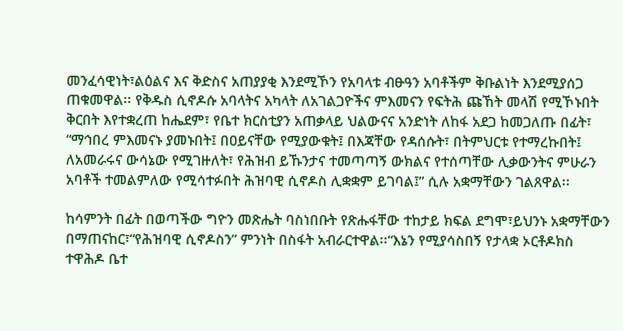መንፈሳዊነት፣ልዕልና እና ቅድስና አጠያያቂ እንደሚኾን የአባላቱ ብፁዓን አባቶችም ቅቡልነት እንደሚያሰጋ ጠቁመዋል፡፡ የቅዱስ ሲኖዶሱ አባላትና አካላት ለአገልጋዮችና ምእመናን የፍትሕ ጩኸት መላሽ የሚኾኑበት ቅርበት እየተቋረጠ ከሔደም፣ የቤተ ክርስቲያን አጠቃላይ ህልውናና አንድነት ለከፋ አደጋ ከመጋለጡ በፊት፣ “ማኅበረ ምእመናኑ ያመኑበት፤ በዐይናቸው የሚያውቁት፤ በእጃቸው የዳሰሱት፣ በትምህርቱ የተማረኩበት፤ ለአመራሩና ውሳኔው የሚገዙለት፣ የሕዝብ ይኹንታና ተመጣጣኝ ውክልና የተሰጣቸው ሊቃውንትና ምሁራን አባቶች ተመልምለው የሚሳተፉበት ሕዝባዊ ሲኖዶስ ሊቋቋም ይገባል፤” ሲሉ አቋማቸውን ገልጸዋል፡፡

ከሳምንት በፊት በወጣችው ግዮን መጽሔት ባስነበቡት የጽሑፋቸው ተከታይ ክፍል ደግሞ፣ይህንኑ አቋማቸውን በማጠናከር፣“የሕዝባዊ ሲኖዶስን” ምንነት በስፋት አብራርተዋል፡፡“እኔን የሚያሳስበኝ የታላቋ ኦርቶዶክስ ተዋሕዶ ቤተ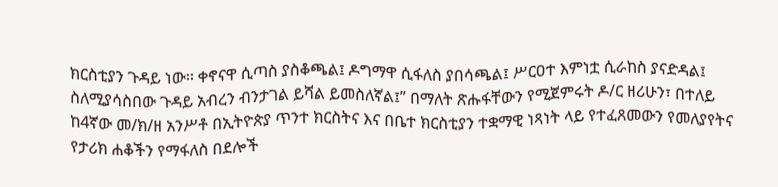ክርስቲያን ጉዳይ ነው፡፡ ቀኖናዋ ሲጣስ ያስቆጫል፤ ዶግማዋ ሲፋለስ ያበሳጫል፤ ሥርዐተ እምነቷ ሲራከስ ያናድዳል፤ ስለሚያሳስበው ጉዳይ አብረን ብንታገል ይሻል ይመስለኛል፤” በማለት ጽሑፋቸውን የሚጀምሩት ዶ/ር ዘሪሁን፣ በተለይ ከ4ኛው መ/ክ/ዘ አንሥቶ በኢትዮጵያ ጥንተ ክርስትና እና በቤተ ክርስቲያን ተቋማዊ ነጻነት ላይ የተፈጸመውን የመለያየትና የታሪክ ሐቆችን የማፋለስ በደሎች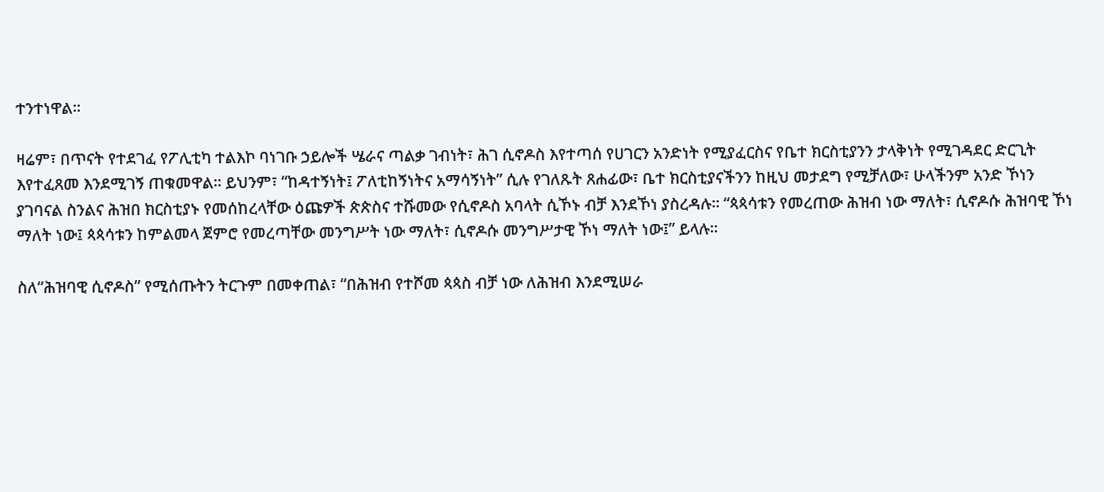ተንተነዋል፡፡

ዛሬም፣ በጥናት የተደገፈ የፖሊቲካ ተልእኮ ባነገቡ ኃይሎች ሤራና ጣልቃ ገብነት፣ ሕገ ሲኖዶስ እየተጣሰ የሀገርን አንድነት የሚያፈርስና የቤተ ክርስቲያንን ታላቅነት የሚገዳደር ድርጊት እየተፈጸመ እንደሚገኝ ጠቁመዋል፡፡ ይህንም፣ “ከዳተኝነት፤ ፖለቲከኝነትና አማሳኝነት” ሲሉ የገለጹት ጸሐፊው፣ ቤተ ክርስቲያናችንን ከዚህ መታደግ የሚቻለው፣ ሁላችንም አንድ ኾነን ያገባናል ስንልና ሕዝበ ክርስቲያኑ የመሰከረላቸው ዕጩዎች ጵጵስና ተሹመው የሲኖዶስ አባላት ሲኾኑ ብቻ እንደኾነ ያስረዳሉ፡፡ “ጳጳሳቱን የመረጠው ሕዝብ ነው ማለት፣ ሲኖዶሱ ሕዝባዊ ኾነ ማለት ነው፤ ጳጳሳቱን ከምልመላ ጀምሮ የመረጣቸው መንግሥት ነው ማለት፣ ሲኖዶሱ መንግሥታዊ ኾነ ማለት ነው፤” ይላሉ፡፡

ስለ“ሕዝባዊ ሲኖዶስ” የሚሰጡትን ትርጉም በመቀጠል፣ “በሕዝብ የተሾመ ጳጳስ ብቻ ነው ለሕዝብ እንደሚሠራ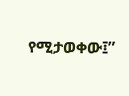የሚታወቀው፤”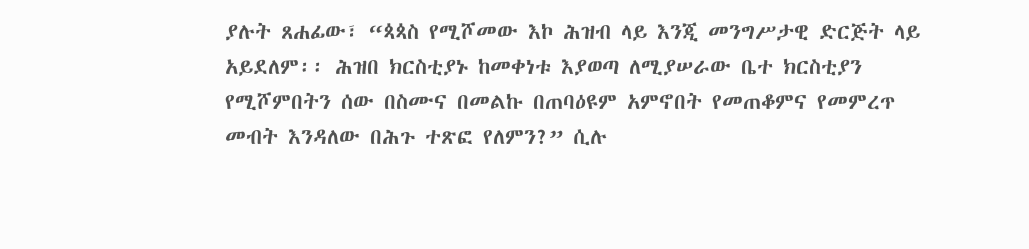ያሉት ጸሐፊው፣ “ጳጳስ የሚሾመው እኮ ሕዝብ ላይ እንጂ መንግሥታዊ ድርጅት ላይ አይደለም፡፡ ሕዝበ ክርስቲያኑ ከመቀነቱ እያወጣ ለሚያሠራው ቤተ ክርስቲያን የሚሾምበትን ሰው በስሙና በመልኩ በጠባዕዩም አምኖበት የመጠቆምና የመምረጥ መብት እንዳለው በሕጉ ተጽፎ የለምን?” ሲሉ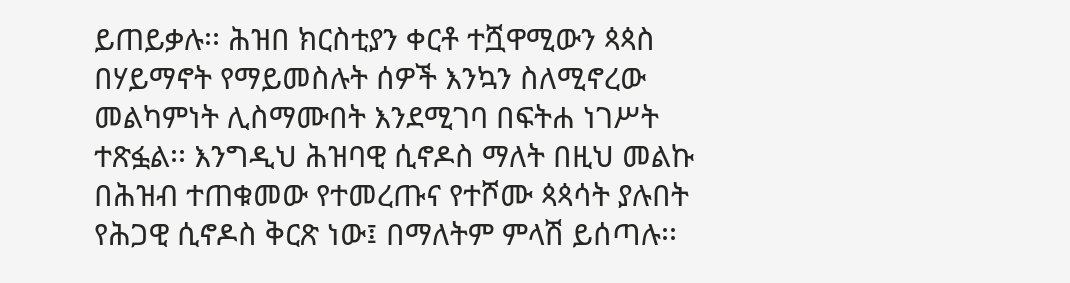ይጠይቃሉ፡፡ ሕዝበ ክርስቲያን ቀርቶ ተሿዋሚውን ጳጳስ በሃይማኖት የማይመስሉት ሰዎች እንኳን ስለሚኖረው መልካምነት ሊስማሙበት እንደሚገባ በፍትሐ ነገሥት ተጽፏል፡፡ እንግዲህ ሕዝባዊ ሲኖዶስ ማለት በዚህ መልኩ በሕዝብ ተጠቁመው የተመረጡና የተሾሙ ጳጳሳት ያሉበት የሕጋዊ ሲኖዶስ ቅርጽ ነው፤ በማለትም ምላሽ ይሰጣሉ፡፡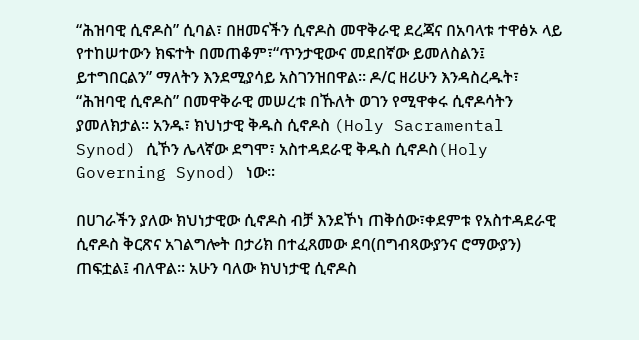“ሕዝባዊ ሲኖዶስ” ሲባል፣ በዘመናችን ሲኖዶስ መዋቅራዊ ደረጃና በአባላቱ ተዋፅኦ ላይ የተከሠተውን ክፍተት በመጠቆም፣“ጥንታዊውና መደበኛው ይመለስልን፤ ይተግበርልን” ማለትን እንደሚያሳይ አስገንዝበዋል፡፡ ዶ/ር ዘሪሁን እንዳስረዱት፣ “ሕዝባዊ ሲኖዶስ” በመዋቅራዊ መሠረቱ በኹለት ወገን የሚዋቀሩ ሲኖዶሳትን ያመለክታል፡፡ አንዱ፣ ክህነታዊ ቅዱስ ሲኖዶስ (Holy Sacramental Synod) ሲኾን ሌላኛው ደግሞ፣ አስተዳደራዊ ቅዱስ ሲኖዶስ(Holy Governing Synod) ነው፡፡

በሀገራችን ያለው ክህነታዊው ሲኖዶስ ብቻ እንደኾነ ጠቅሰው፣ቀደምቱ የአስተዳደራዊ ሲኖዶስ ቅርጽና አገልግሎት በታሪክ በተፈጸመው ደባ(በግብጻውያንና ሮማውያን) ጠፍቷል፤ ብለዋል፡፡ አሁን ባለው ክህነታዊ ሲኖዶስ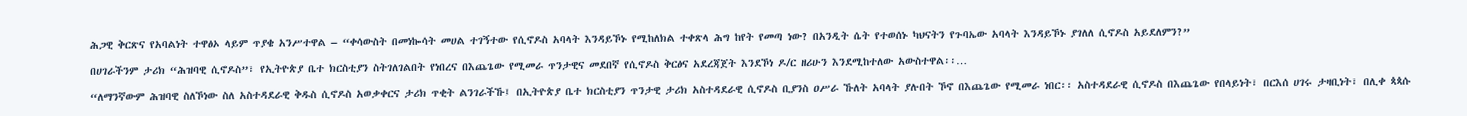ሕጋዊ ቅርጽና የአባልነት ተዋፅኦ ላይም ጥያቄ አንሥተዋል – “ቀሳውስት በመነኰሳት መሀል ተገኝተው የሲኖዶስ አባላት እንዳይኾኑ የሚከለክል ተቀጽላ ሕግ ከየት የመጣ ነው? በአንዲት ሴት የተወሰኑ ካህናትን የጉባኤው አባላት እንዳይኾኑ ያገለለ ሲኖዶስ አይደለምን?”

በሀገራችንም ታሪክ “ሕዝባዊ ሲኖዶስ”፣ የኢትዮጵያ ቤተ ክርስቲያን ስትገለገልበት የነበረና በእጨጌው የሚመራ ጥንታዊና መደበኛ የሲኖዶስ ቅርፅና አደረጃጀት እንደኾነ ዶ/ር ዘሪሁን እንደሚከተለው አውስተዋል፡፡…

“ለማንኛውም ሕዝባዊ ስለኾነው ስለ አስተዳደራዊ ቅዱስ ሲኖዶስ አወቃቀርና ታሪክ ጥቂት ልንገራችኹ፤ በኢትዮጵያ ቤተ ክርስቲያን ጥንታዊ ታሪክ አስተዳደራዊ ሲኖዶስ ቢያንስ ዐሥራ ኹለት አባላት ያሉበት ኾኖ በእጨጌው የሚመራ ነበር፡፡ አስተዳደራዊ ሲኖዶስ በእጨጌው የበላይነት፣ በርእሰ ሀገሩ ታዛቢነት፣ በሊቀ ጳጳሱ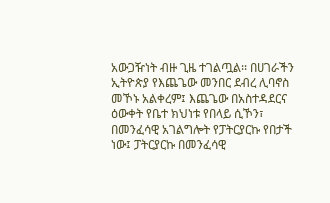አውጋዥነት ብዙ ጊዜ ተገልጧል፡፡ በሀገራችን ኢትዮጵያ የእጨጌው መንበር ደብረ ሊባኖስ መኾኑ አልቀረም፤ እጨጌው በአስተዳደርና ዕውቀት የቤተ ክህነቱ የበላይ ሲኾን፣ በመንፈሳዊ አገልግሎት የፓትርያርኩ የበታች ነው፤ ፓትርያርኩ በመንፈሳዊ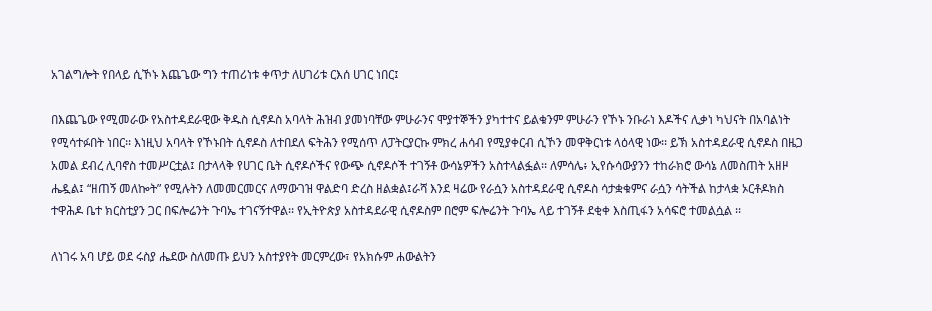አገልግሎት የበላይ ሲኾኑ እጨጌው ግን ተጠሪነቱ ቀጥታ ለሀገሪቱ ርእሰ ሀገር ነበር፤

በእጨጌው የሚመራው የአስተዳደራዊው ቅዱስ ሲኖዶስ አባላት ሕዝብ ያመነባቸው ምሁራንና ሞያተኞችን ያካተተና ይልቁንም ምሁራን የኾኑ ንቡራነ እዶችና ሊቃነ ካህናት በአባልነት የሚሳተፉበት ነበር፡፡ እነዚህ አባላት የኾኑበት ሲኖዶስ ለተበደለ ፍትሕን የሚሰጥ ለፓትርያርኩ ምክረ ሐሳብ የሚያቀርብ ሲኾን መዋቅርነቱ ላዕላዊ ነው፡፡ ይኽ አስተዳደራዊ ሲኖዶስ በዜጋ አመል ደብረ ሊባኖስ ተመሥርቷል፤ በታላላቅ የሀገር ቤት ሲኖዶሶችና የውጭ ሲኖዶሶች ተገኝቶ ውሳኔዎችን አስተላልፏል፡፡ ለምሳሌ፥ ኢየሱሳውያንን ተከራክሮ ውሳኔ ለመስጠት አዘዞ ሔዷል፤ “ዘጠኝ መለኰት” የሚሉትን ለመመርመርና ለማውገዝ ዋልድባ ድረስ ዘልቋል፤ራሻ እንደ ዛሬው የራሷን አስተዳደራዊ ሲኖዶስ ሳታቋቁምና ራሷን ሳትችል ከታላቋ ኦርቶዶክስ ተዋሕዶ ቤተ ክርስቲያን ጋር በፍሎሬንት ጉባኤ ተገናኝተዋል፡፡ የኢትዮጵያ አስተዳደራዊ ሲኖዶስም በሮም ፍሎሬንት ጉባኤ ላይ ተገኝቶ ደቂቀ እስጢፋን አሳፍሮ ተመልሷል ፡፡

ለነገሩ አባ ሆይ ወደ ሩስያ ሔደው ስለመጡ ይህን አስተያየት መርምረው፣ የአክሱም ሐውልትን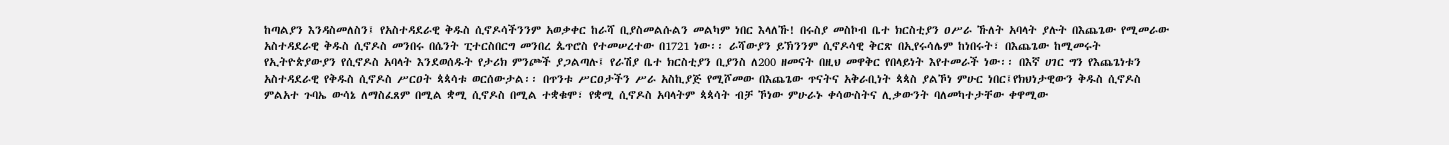ከጣልያን እንዳስመለስን፤ የአስተዳደራዊ ቅዱስ ሲኖዶሳችንንም አወቃቀር ከራሻ ቢያስመልሱልን መልካም ነበር እላለኹ! በሩስያ መስኮብ ቤተ ክርስቲያን ዐሥራ ኹለት አባላት ያሉት በእጨጌው የሚመራው አስተዳደራዊ ቅዱስ ሲኖዶስ መንበሩ በሴንት ፒተርስበርግ መንበረ ጴጥሮስ የተመሠረተው በ1721 ነው፡፡ ራሻውያን ይኽንንም ሲኖዶሳዊ ቅርጽ በኢየሩሳሌም ከነበሩት፣ በእጨጌው ከሚመሩት የኢትዮጵያውያን የሲኖዶስ አባላት እንደወሰዱት የታሪክ ምንጮች ያጋልጣሉ፤ የራሽያ ቤተ ክርስቲያን ቢያንስ ለ200 ዘመናት በዚህ መዋቅር የበላይነት እየተመራች ነው፡፡ በእኛ ሀገር ግን የእጨጌነቱን አስተዳደራዊ የቅዱስ ሲኖዶስ ሥርዐት ጳጳሳቱ ወርሰውታል፡፡ በጥንቱ ሥርዐታችን ሥራ አስኪያጅ የሚሾመው በእጨጌው ጥናትና አቅራቢነት ጳጳስ ያልኾነ ምሁር ነበር፤የክህነታዊውን ቅዱስ ሲኖዶስ ምልአተ ጉባኤ ውሳኔ ለማስፈጸም በሚል ቋሚ ሲኖዶስ በሚል ተቋቁሞ፣ የቋሚ ሲኖዶስ አባላትም ጳጳሳት ብቻ ኾነው ምሁራኑ ቀሳውስትና ሊቃውንት ባለመካተታቸው ቀዋሚው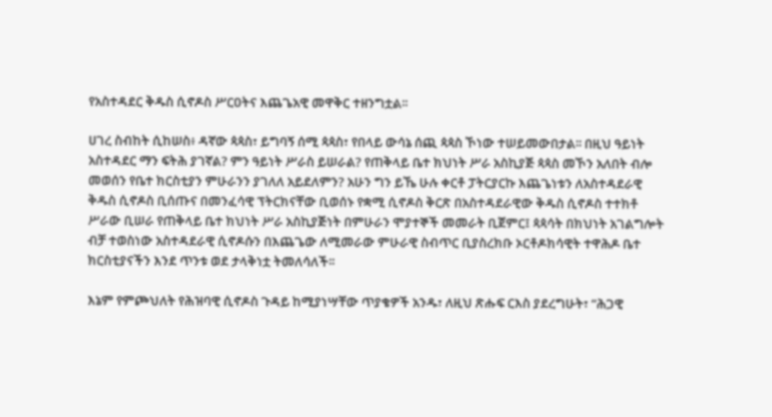የአስተዳደር ቅዱስ ሲኖዶስ ሥርዐትና እጨጌአዊ መዋቅር ተዘንግቷል፡፡

ሀገረ ስብከት ሲከሠስ፥ ዳኛው ጳጳስ፣ ይግባኝ ሰሚ ጳጳስ፣ የበላይ ውሳኔ ሰጪ ጳጳስ ኾነው ተሠይመውበታል፡፡ በዚህ ዓይነት አስተዳደር ማን ፍትሕ ያገኛል? ምን ዓይነት ሥራስ ይሠራል? የጠቅላይ ቤተ ክህነት ሥራ አስኪያጅ ጳጳስ መኾን አለበት ብሎ መወሰን የቤተ ክርስቲያን ምሁራንን ያገለለ አይደለምን? አሁን ግን ይኼ ሁሉ ቀርቶ ፓትርያርኩ እጨጌነቱን ለአስተዳደራዊ ቅዱስ ሲኖዶስ ቢሰጡና በመንፈሳዊ ፕትርክናቸው ቢወሰኑ የቋሚ ሲኖዶስ ቅርጽ በአስተዳደራዊው ቅዱስ ሲኖዶስ ተተክቶ ሥራው ቢሠራ የጠቅላይ ቤተ ክህነት ሥራ አስኪያጅነት በምሁራን ሞያተኞች መመራት ቢጀምር፤ ጳጳሳት በክህነት አገልግሎት ብቻ ተወስነው አስተዳደራዊ ሲኖዶሱን በእጨጌው ለሚመራው ምሁራዊ ስብጥር ቢያስረክቡ ኦርቶዶክሳዊት ተዋሕዶ ቤተ ክርስቲያናችን እንደ ጥንቱ ወደ ታላቅነቷ ትመለሳለች፡፡

እኔም የምጮህለት የሕዝባዊ ሲኖዶስ ጉዳይ ከሚያነሣቸው ጥያቄዎች አንዱ፣ ለዚህ ጽሑፍ ርእስ ያደረግሁት፣ “ሕጋዊ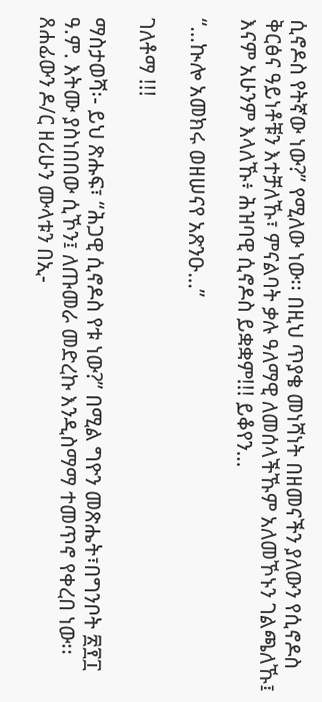ሲኖዶስ የትኛው ነው?” የሚለው ነው፡፡ በዚህ ጥያቄ መነሻነት በዘመናችን ያለውን የሲኖዶስ ቅርፅና ዓይነቶቹን እተቻለኹ፣ ምናልባት ቃሉ ዓለማዊ ለመሰላችኹም አለመኾኑን ገልጫለኹ፤ እናም አሁንም እላለኹ፥ ሕዝባዊ ሲኖዶስ ይቋቋም!!! ይቆየን…

“…ኲሎ አመክሩ ወዘሠናየ አጽንዑ…”

ገለቶማ !!!

ማስታወሻ፡- ይህ ጽሑፍ፣ “ሕጋዊ ሲኖዶስ የቱ ነው?” በሚል ግዮን መጽሔት፣በግንቦት ፳፻፲ ዓ.ም. እትሙ ያስነበበው ሲኾን፤ ለጡመራ መድረኩ እንዲስማማ ተመጥኖ የቀረበ ነው፡፡ ጸሐፊውን ዶ/ር ዘሪሁን ሙላቱን በኢ-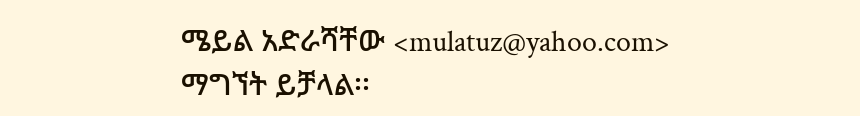ሜይል አድራሻቸው <mulatuz@yahoo.com> ማግኘት ይቻላል፡፡